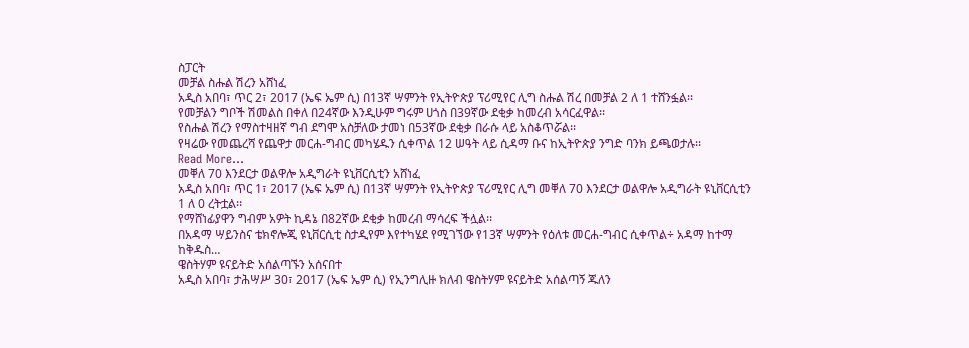ስፓርት
መቻል ስሑል ሽረን አሸነፈ
አዲስ አበባ፣ ጥር 2፣ 2017 (ኤፍ ኤም ሲ) በ13ኛ ሣምንት የኢትዮጵያ ፕሪሚየር ሊግ ስሑል ሽረ በመቻል 2 ለ 1 ተሸንፏል፡፡
የመቻልን ግቦች ሽመልስ በቀለ በ24ኛው እንዲሁም ግሩም ሀጎስ በ39ኛው ደቂቃ ከመረብ አሳርፈዋል፡፡
የስሑል ሽረን የማስተዛዘኛ ግብ ደግሞ አስቻለው ታመነ በ53ኛው ደቂቃ በራሱ ላይ አስቆጥሯል፡፡
የዛሬው የመጨረሻ የጨዋታ መርሐ-ግብር መካሄዱን ሲቀጥል 12 ሠዓት ላይ ሲዳማ ቡና ከኢትዮጵያ ንግድ ባንክ ይጫወታሉ፡፡
Read More...
መቐለ 70 እንደርታ ወልዋሎ አዲግራት ዩኒቨርሲቲን አሸነፈ
አዲስ አበባ፣ ጥር 1፣ 2017 (ኤፍ ኤም ሲ) በ13ኛ ሣምንት የኢትዮጵያ ፕሪሚየር ሊግ መቐለ 70 እንደርታ ወልዋሎ አዲግራት ዩኒቨርሲቲን 1 ለ 0 ረትቷል፡፡
የማሸነፊያዋን ግብም አዎት ኪዳኔ በ82ኛው ደቂቃ ከመረብ ማሳረፍ ችሏል፡፡
በአዳማ ሣይንስና ቴክኖሎጂ ዩኒቨርሲቲ ስታዲየም እየተካሄደ የሚገኘው የ13ኛ ሣምንት የዕለቱ መርሐ-ግብር ሲቀጥል÷ አዳማ ከተማ ከቅዱስ…
ዌስትሃም ዩናይትድ አሰልጣኙን አሰናበተ
አዲስ አበባ፣ ታሕሣሥ 30፣ 2017 (ኤፍ ኤም ሲ) የኢንግሊዙ ክለብ ዌስትሃም ዩናይትድ አሰልጣኝ ጁለን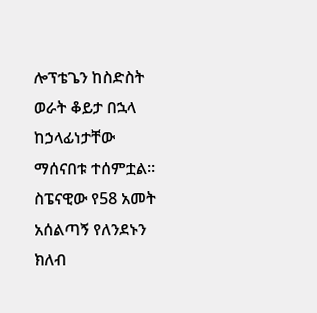ሎፕቴጌን ከስድስት ወራት ቆይታ በኋላ ከኃላፊነታቸው ማሰናበቱ ተሰምቷል፡፡
ስፔናዊው የ58 አመት አሰልጣኝ የለንደኑን ክለብ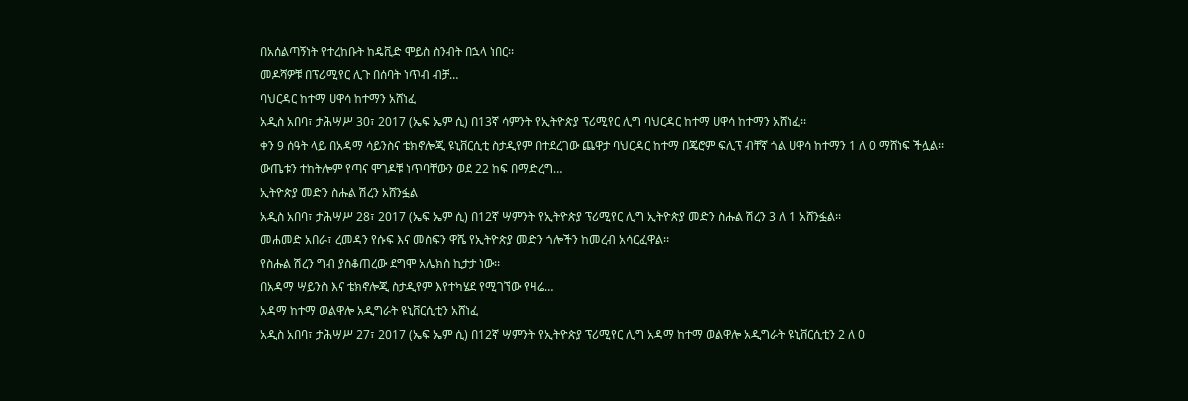በአሰልጣኝነት የተረከቡት ከዴቪድ ሞይስ ስንብት በኋላ ነበር፡፡
መዶሻዎቹ በፕሪሚየር ሊጉ በሰባት ነጥብ ብቻ…
ባህርዳር ከተማ ሀዋሳ ከተማን አሸነፈ
አዲስ አበባ፣ ታሕሣሥ 30፣ 2017 (ኤፍ ኤም ሲ) በ13ኛ ሳምንት የኢትዮጵያ ፕሪሚየር ሊግ ባህርዳር ከተማ ሀዋሳ ከተማን አሸነፈ፡፡
ቀን 9 ሰዓት ላይ በአዳማ ሳይንስና ቴክኖሎጂ ዩኒቨርሲቲ ስታዲየም በተደረገው ጨዋታ ባህርዳር ከተማ በጄሮም ፍሊፕ ብቸኛ ጎል ሀዋሳ ከተማን 1 ለ 0 ማሸነፍ ችሏል፡፡
ውጤቱን ተከትሎም የጣና ሞገዶቹ ነጥባቸውን ወደ 22 ከፍ በማድረግ…
ኢትዮጵያ መድን ስሑል ሽረን አሸንፏል
አዲስ አበባ፣ ታሕሣሥ 28፣ 2017 (ኤፍ ኤም ሲ) በ12ኛ ሣምንት የኢትዮጵያ ፕሪሚየር ሊግ ኢትዮጵያ መድን ስሑል ሽረን 3 ለ 1 አሸንፏል፡፡
መሐመድ አበራ፣ ረመዳን የሱፍ እና መስፍን ዋሼ የኢትዮጵያ መድን ጎሎችን ከመረብ አሳርፈዋል፡፡
የስሑል ሽረን ግብ ያስቆጠረው ደግሞ አሌክስ ኪታታ ነው፡፡
በአዳማ ሣይንስ እና ቴክኖሎጂ ስታዲየም እየተካሄደ የሚገኘው የዛሬ…
አዳማ ከተማ ወልዋሎ አዲግራት ዩኒቨርሲቲን አሸነፈ
አዲስ አበባ፣ ታሕሣሥ 27፣ 2017 (ኤፍ ኤም ሲ) በ12ኛ ሣምንት የኢትዮጵያ ፕሪሚየር ሊግ አዳማ ከተማ ወልዋሎ አዲግራት ዩኒቨርሲቲን 2 ለ 0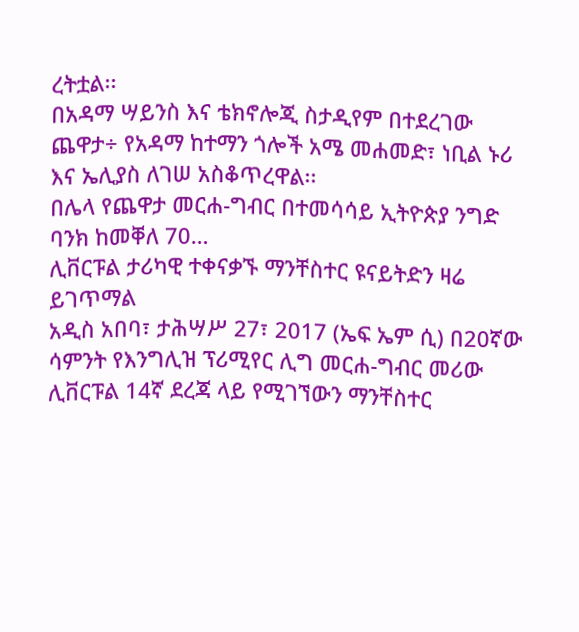ረትቷል፡፡
በአዳማ ሣይንስ እና ቴክኖሎጂ ስታዲየም በተደረገው ጨዋታ÷ የአዳማ ከተማን ጎሎች አሜ መሐመድ፣ ነቢል ኑሪ እና ኤሊያስ ለገሠ አስቆጥረዋል፡፡
በሌላ የጨዋታ መርሐ-ግብር በተመሳሳይ ኢትዮጵያ ንግድ ባንክ ከመቐለ 70…
ሊቨርፑል ታሪካዊ ተቀናቃኙ ማንቸስተር ዩናይትድን ዛሬ ይገጥማል
አዲስ አበባ፣ ታሕሣሥ 27፣ 2017 (ኤፍ ኤም ሲ) በ20ኛው ሳምንት የእንግሊዝ ፕሪሚየር ሊግ መርሐ-ግብር መሪው ሊቨርፑል 14ኛ ደረጃ ላይ የሚገኘውን ማንቸስተር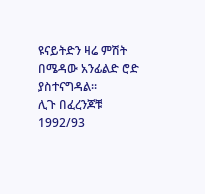ዩናይትድን ዛሬ ምሽት በሜዳው አንፊልድ ሮድ ያስተናግዳል፡፡
ሊጉ በፈረንጆቹ 1992/93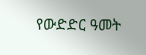የውድድር ዓመት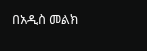በአዲስ መልክ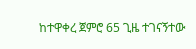ከተዋቀረ ጀምሮ 65 ጊዜ ተገናኝተው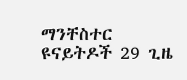ማንቸስተር ዩናይትዶች 29 ጊዜ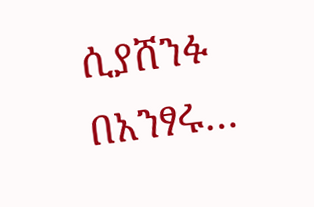ሲያሸንፉ በአንፃሩ…